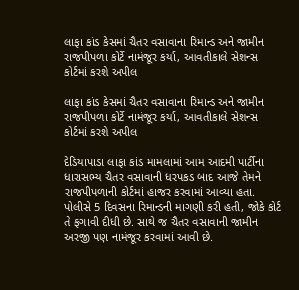લાફા કાંડ કેસમાં ચૈતર વસાવાના રિમાન્ડ અને જામીન રાજપીપળા કોર્ટે નામંજૂર કર્યા, આવતીકાલે સેશન્સ કોર્ટમાં કરશે અપીલ

લાફા કાંડ કેસમાં ચૈતર વસાવાના રિમાન્ડ અને જામીન રાજપીપળા કોર્ટે નામંજૂર કર્યા, આવતીકાલે સેશન્સ કોર્ટમાં કરશે અપીલ

દેડિયાપાડા લાફા કાંડ મામલામાં આમ આદમી પાર્ટીના ધારાસભ્ય ચૈતર વસાવાની ધરપકડ બાદ આજે તેમને રાજપીપળાની કોર્ટમાં હાજર કરવામાં આવ્યા હતા. પોલીસે 5 દિવસના રિમાન્ડની માગણી કરી હતી, જોકે કોર્ટ તે ફગાવી દીધી છે. સાથે જ ચૈતર વસાવાની જામીન અરજી પણ નામંજૂર કરવામાં આવી છે.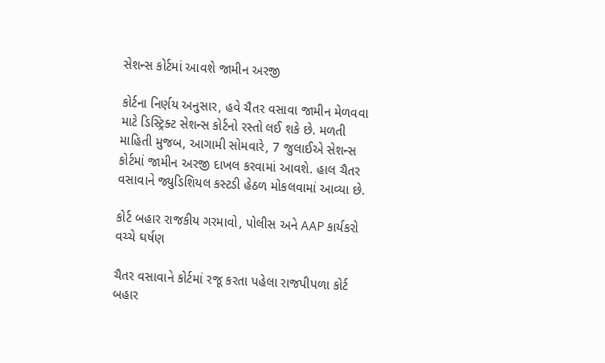સેશન્સ કોર્ટમાં આવશે જામીન અરજી

કોર્ટના નિર્ણય અનુસાર, હવે ચૈતર વસાવા જામીન મેળવવા માટે ડિસ્ટ્રિક્ટ સેશન્સ કોર્ટનો રસ્તો લઈ શકે છે. મળતી માહિતી મુજબ, આગામી સોમવારે, 7 જુલાઈએ સેશન્સ કોર્ટમાં જામીન અરજી દાખલ કરવામાં આવશે. હાલ ચૈતર વસાવાને જ્યુડિશિયલ કસ્ટડી હેઠળ મોકલવામાં આવ્યા છે.

કોર્ટ બહાર રાજકીય ગરમાવો, પોલીસ અને AAP કાર્યકરો વચ્ચે ઘર્ષણ

ચૈતર વસાવાને કોર્ટમાં રજૂ કરતા પહેલા રાજપીપળા કોર્ટ બહાર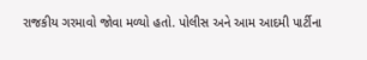રાજકીય ગરમાવો જોવા મળ્યો હતો. પોલીસ અને આમ આદમી પાર્ટીના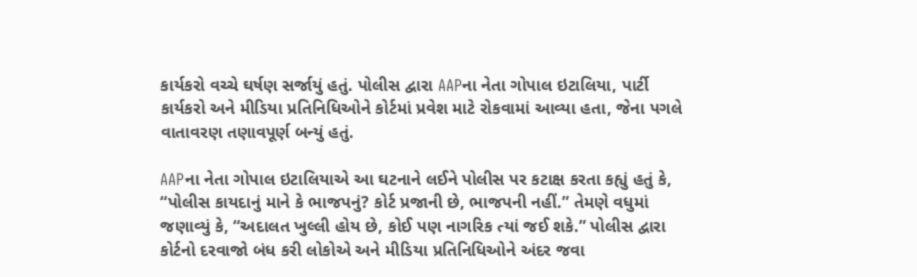કાર્યકરો વચ્ચે ઘર્ષણ સર્જાયું હતું. પોલીસ દ્વારા AAPના નેતા ગોપાલ ઇટાલિયા, પાર્ટી કાર્યકરો અને મીડિયા પ્રતિનિધિઓને કોર્ટમાં પ્રવેશ માટે રોકવામાં આવ્યા હતા, જેના પગલે વાતાવરણ તણાવપૂર્ણ બન્યું હતું.

AAPના નેતા ગોપાલ ઇટાલિયાએ આ ઘટનાને લઈને પોલીસ પર કટાક્ષ કરતા કહ્યું હતું કે, “પોલીસ કાયદાનું માને કે ભાજપનું? કોર્ટ પ્રજાની છે, ભાજપની નહીં.” તેમણે વધુમાં જણાવ્યું કે, “અદાલત ખુલ્લી હોય છે, કોઈ પણ નાગરિક ત્યાં જઈ શકે.” પોલીસ દ્વારા કોર્ટનો દરવાજો બંધ કરી લોકોએ અને મીડિયા પ્રતિનિધિઓને અંદર જવા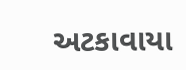અટકાવાયા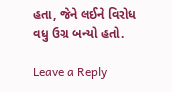હતા, જેને લઈને વિરોધ વધુ ઉગ્ર બન્યો હતો.

Leave a Reply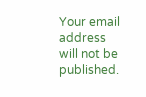Your email address will not be published.